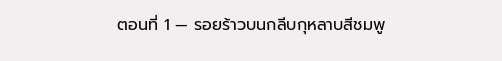ตอนที่ 1 — รอยร้าวบนกลีบกุหลาบสีชมพู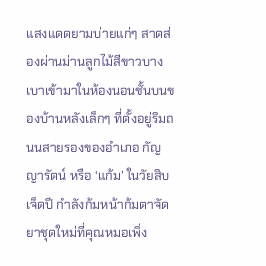แสงแดดยามบ่ายแก่ๆ สาดส่องผ่านม่านลูกไม้สีขาวบางเบาเข้ามาในห้องนอนชั้นบนของบ้านหลังเล็กๆ ที่ตั้งอยู่ริมถนนสายรองของอำเภอ กัญญารัตน์ หรือ ‘แก้ม’ ในวัยสิบเจ็ดปี กำลังก้มหน้าก้มตาจัดยาชุดใหม่ที่คุณหมอเพิ่ง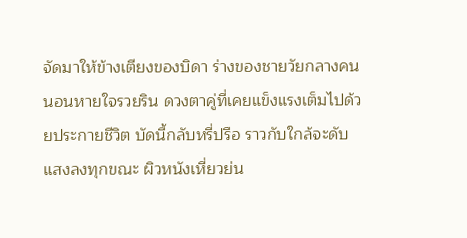จัดมาให้ข้างเตียงของบิดา ร่างของชายวัยกลางคนนอนหายใจรวยริน ดวงตาคู่ที่เคยแข็งแรงเต็มไปด้วยประกายชีวิต บัดนี้กลับหรี่ปรือ ราวกับใกล้จะดับแสงลงทุกขณะ ผิวหนังเหี่ยวย่น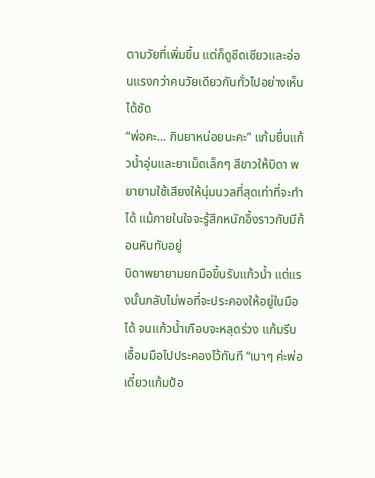ตามวัยที่เพิ่มขึ้น แต่ก็ดูซีดเซียวและอ่อนแรงกว่าคนวัยเดียวกันทั่วไปอย่างเห็นได้ชัด
“พ่อคะ… กินยาหน่อยนะคะ” แก้มยื่นแก้วน้ำอุ่นและยาเม็ดเล็กๆ สีขาวให้บิดา พยายามใช้เสียงให้นุ่มนวลที่สุดเท่าที่จะทำได้ แม้ภายในใจจะรู้สึกหนักอึ้งราวกับมีก้อนหินทับอยู่
บิดาพยายามยกมือขึ้นรับแก้วน้ำ แต่แรงนั้นกลับไม่พอที่จะประคองให้อยู่ในมือได้ จนแก้วน้ำเกือบจะหลุดร่วง แก้มรีบเอื้อมมือไปประคองไว้ทันที “เบาๆ ค่ะพ่อ เดี๋ยวแก้มป้อ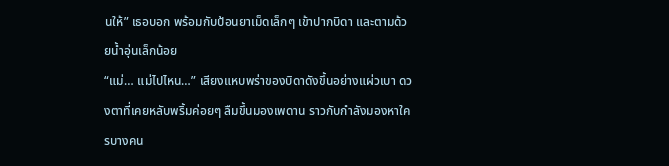นให้” เธอบอก พร้อมกับป้อนยาเม็ดเล็กๆ เข้าปากบิดา และตามด้วยน้ำอุ่นเล็กน้อย
“แม่… แม่ไปไหน…” เสียงแหบพร่าของบิดาดังขึ้นอย่างแผ่วเบา ดวงตาที่เคยหลับพริ้มค่อยๆ ลืมขึ้นมองเพดาน ราวกับกำลังมองหาใครบางคน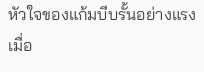หัวใจของแก้มบีบรั้นอย่างแรงเมื่อ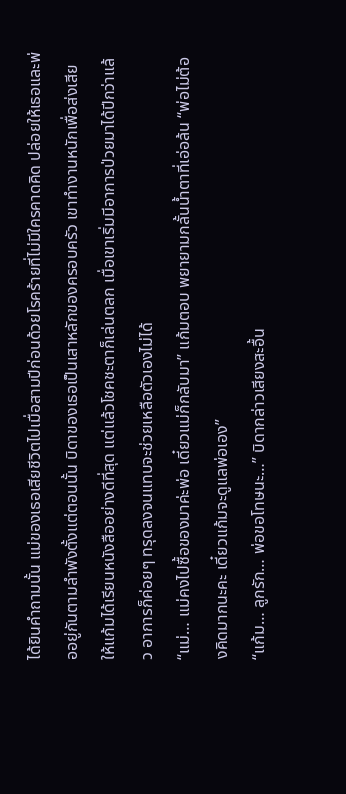ได้ยินคำถามนั้น แม่ของเธอเสียชีวิตไปเมื่อสามปีก่อนด้วยโรคร้ายที่ไม่มีใครคาดคิด ปล่อยให้เธอและพ่ออยู่กันตามลำพังตั้งแต่ตอนนั้น บิดาของเธอเป็นเสาหลักของครอบครัว เขาทำงานหนักเพื่อส่งเสียให้แก้มได้เรียนหนังสืออย่างดีที่สุด แต่แล้วโชคชะตาก็เล่นตลก เมื่อเขาเริ่มมีอาการป่วยมาได้ปีกว่าแล้ว อาการก็ค่อยๆ ทรุดลงจนแทบจะช่วยเหลือตัวเองไม่ได้
“แม่… แม่คงไปซื้อของมาค่ะพ่อ เดี๋ยวแม่ก็กลับมา” แก้มตอบ พยายามกลั้นน้ำตาที่เอ่อล้น “พ่อไม่ต้องคิดมากนะคะ เดี๋ยวแก้มจะดูแลพ่อเอง”
“แก้ม… ลูกรัก… พ่อขอโทษนะ…” บิดากล่าวเสียงสะอื้น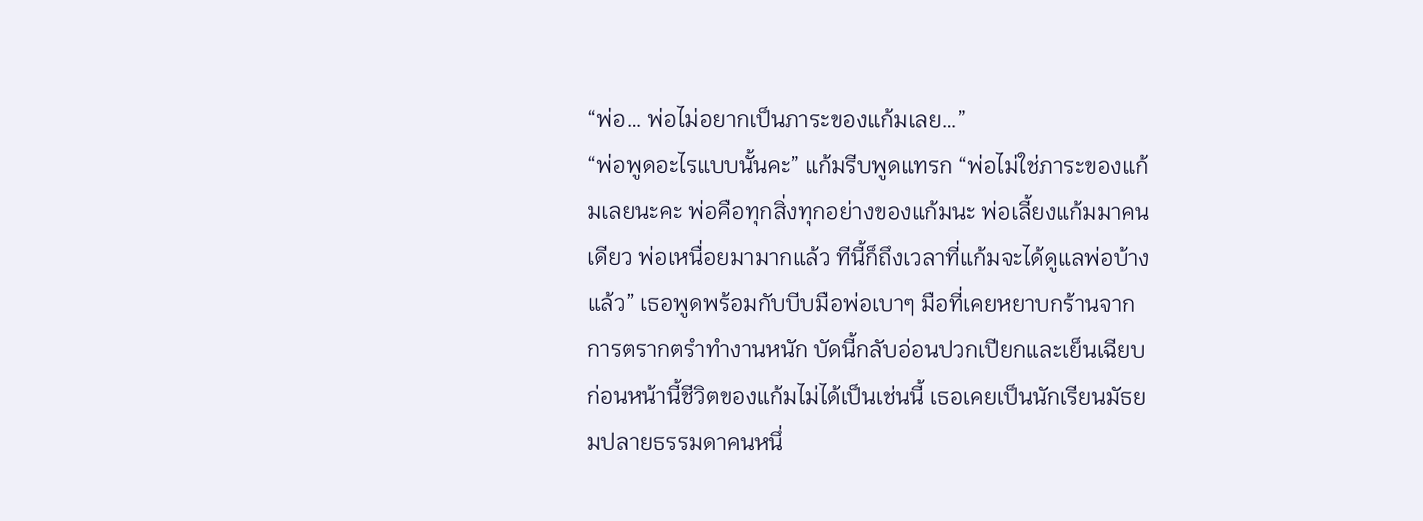“พ่อ… พ่อไม่อยากเป็นภาระของแก้มเลย…”
“พ่อพูดอะไรแบบนั้นคะ” แก้มรีบพูดแทรก “พ่อไม่ใช่ภาระของแก้มเลยนะคะ พ่อคือทุกสิ่งทุกอย่างของแก้มนะ พ่อเลี้ยงแก้มมาคนเดียว พ่อเหนื่อยมามากแล้ว ทีนี้ก็ถึงเวลาที่แก้มจะได้ดูแลพ่อบ้างแล้ว” เธอพูดพร้อมกับบีบมือพ่อเบาๆ มือที่เคยหยาบกร้านจากการตรากตรำทำงานหนัก บัดนี้กลับอ่อนปวกเปียกและเย็นเฉียบ
ก่อนหน้านี้ชีวิตของแก้มไม่ได้เป็นเช่นนี้ เธอเคยเป็นนักเรียนมัธยมปลายธรรมดาคนหนึ่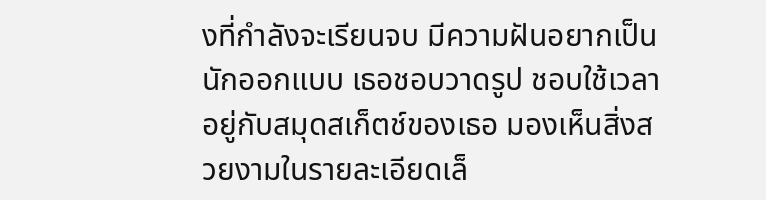งที่กำลังจะเรียนจบ มีความฝันอยากเป็นนักออกแบบ เธอชอบวาดรูป ชอบใช้เวลาอยู่กับสมุดสเก็ตช์ของเธอ มองเห็นสิ่งสวยงามในรายละเอียดเล็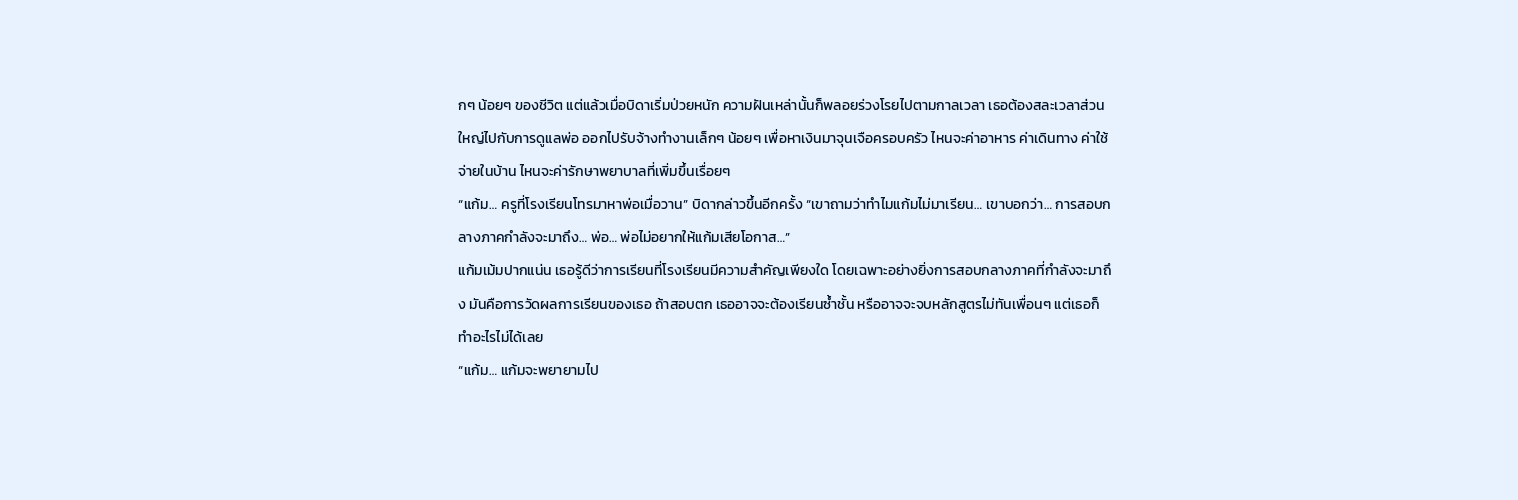กๆ น้อยๆ ของชีวิต แต่แล้วเมื่อบิดาเริ่มป่วยหนัก ความฝันเหล่านั้นก็พลอยร่วงโรยไปตามกาลเวลา เธอต้องสละเวลาส่วนใหญ่ไปกับการดูแลพ่อ ออกไปรับจ้างทำงานเล็กๆ น้อยๆ เพื่อหาเงินมาจุนเจือครอบครัว ไหนจะค่าอาหาร ค่าเดินทาง ค่าใช้จ่ายในบ้าน ไหนจะค่ารักษาพยาบาลที่เพิ่มขึ้นเรื่อยๆ
“แก้ม… ครูที่โรงเรียนโทรมาหาพ่อเมื่อวาน” บิดากล่าวขึ้นอีกครั้ง “เขาถามว่าทำไมแก้มไม่มาเรียน… เขาบอกว่า… การสอบกลางภาคกำลังจะมาถึง… พ่อ… พ่อไม่อยากให้แก้มเสียโอกาส…”
แก้มเม้มปากแน่น เธอรู้ดีว่าการเรียนที่โรงเรียนมีความสำคัญเพียงใด โดยเฉพาะอย่างยิ่งการสอบกลางภาคที่กำลังจะมาถึง มันคือการวัดผลการเรียนของเธอ ถ้าสอบตก เธออาจจะต้องเรียนซ้ำชั้น หรืออาจจะจบหลักสูตรไม่ทันเพื่อนๆ แต่เธอก็ทำอะไรไม่ได้เลย
“แก้ม… แก้มจะพยายามไป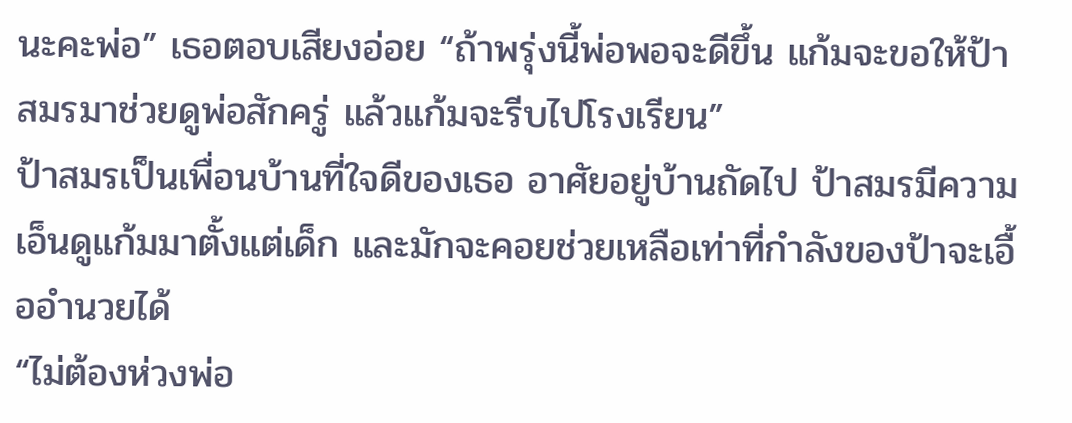นะคะพ่อ” เธอตอบเสียงอ่อย “ถ้าพรุ่งนี้พ่อพอจะดีขึ้น แก้มจะขอให้ป้าสมรมาช่วยดูพ่อสักครู่ แล้วแก้มจะรีบไปโรงเรียน”
ป้าสมรเป็นเพื่อนบ้านที่ใจดีของเธอ อาศัยอยู่บ้านถัดไป ป้าสมรมีความเอ็นดูแก้มมาตั้งแต่เด็ก และมักจะคอยช่วยเหลือเท่าที่กำลังของป้าจะเอื้ออำนวยได้
“ไม่ต้องห่วงพ่อ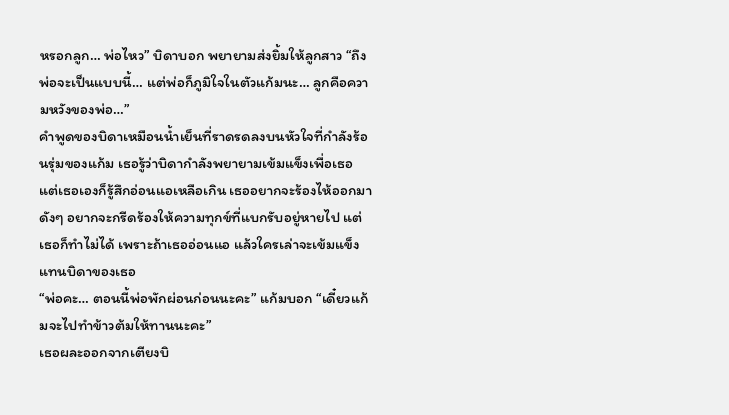หรอกลูก… พ่อไหว” บิดาบอก พยายามส่งยิ้มให้ลูกสาว “ถึงพ่อจะเป็นแบบนี้… แต่พ่อก็ภูมิใจในตัวแก้มนะ… ลูกคือความหวังของพ่อ…”
คำพูดของบิดาเหมือนน้ำเย็นที่ราดรดลงบนหัวใจที่กำลังร้อนรุ่มของแก้ม เธอรู้ว่าบิดากำลังพยายามเข้มแข็งเพื่อเธอ แต่เธอเองก็รู้สึกอ่อนแอเหลือเกิน เธออยากจะร้องไห้ออกมาดังๆ อยากจะกรีดร้องให้ความทุกข์ที่แบกรับอยู่หายไป แต่เธอก็ทำไม่ได้ เพราะถ้าเธออ่อนแอ แล้วใครเล่าจะเข้มแข็งแทนบิดาของเธอ
“พ่อคะ… ตอนนี้พ่อพักผ่อนก่อนนะคะ” แก้มบอก “เดี๋ยวแก้มจะไปทำข้าวต้มให้ทานนะคะ”
เธอผละออกจากเตียงบิ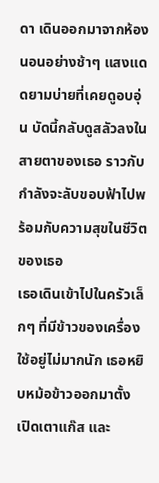ดา เดินออกมาจากห้องนอนอย่างช้าๆ แสงแดดยามบ่ายที่เคยดูอบอุ่น บัดนี้กลับดูสลัวลงในสายตาของเธอ ราวกับกำลังจะลับขอบฟ้าไปพร้อมกับความสุขในชีวิตของเธอ
เธอเดินเข้าไปในครัวเล็กๆ ที่มีข้าวของเครื่องใช้อยู่ไม่มากนัก เธอหยิบหม้อข้าวออกมาตั้ง เปิดเตาแก๊ส และ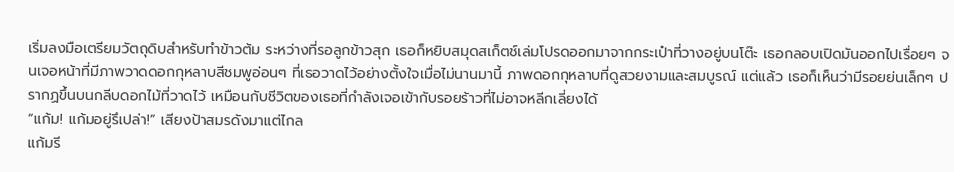เริ่มลงมือเตรียมวัตถุดิบสำหรับทำข้าวต้ม ระหว่างที่รอลูกข้าวสุก เธอก็หยิบสมุดสเก็ตช์เล่มโปรดออกมาจากกระเป๋าที่วางอยู่บนโต๊ะ เธอกลอบเปิดมันออกไปเรื่อยๆ จนเจอหน้าที่มีภาพวาดดอกกุหลาบสีชมพูอ่อนๆ ที่เธอวาดไว้อย่างตั้งใจเมื่อไม่นานมานี้ ภาพดอกกุหลาบที่ดูสวยงามและสมบูรณ์ แต่แล้ว เธอก็เห็นว่ามีรอยย่นเล็กๆ ปรากฏขึ้นบนกลีบดอกไม้ที่วาดไว้ เหมือนกับชีวิตของเธอที่กำลังเจอเข้ากับรอยร้าวที่ไม่อาจหลีกเลี่ยงได้
“แก้ม! แก้มอยู่รึเปล่า!” เสียงป้าสมรดังมาแต่ไกล
แก้มรี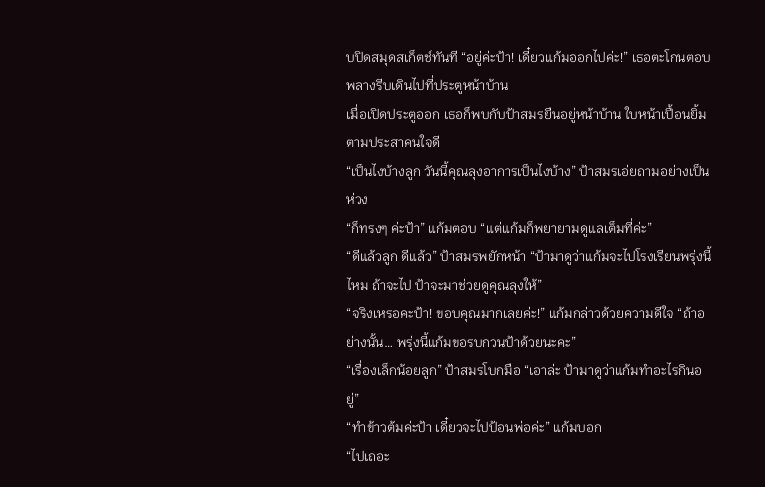บปิดสมุดสเก็ตช์ทันที “อยู่ค่ะป้า! เดี๋ยวแก้มออกไปค่ะ!” เธอตะโกนตอบ พลางรีบเดินไปที่ประตูหน้าบ้าน
เมื่อเปิดประตูออก เธอก็พบกับป้าสมรยืนอยู่หน้าบ้าน ใบหน้าเปื้อนยิ้มตามประสาคนใจดี
“เป็นไงบ้างลูก วันนี้คุณลุงอาการเป็นไงบ้าง” ป้าสมรเอ่ยถามอย่างเป็นห่วง
“ก็ทรงๆ ค่ะป้า” แก้มตอบ “แต่แก้มก็พยายามดูแลเต็มที่ค่ะ”
“ดีแล้วลูก ดีแล้ว” ป้าสมรพยักหน้า “ป้ามาดูว่าแก้มจะไปโรงเรียนพรุ่งนี้ไหม ถ้าจะไป ป้าจะมาช่วยดูคุณลุงให้”
“จริงเหรอคะป้า! ขอบคุณมากเลยค่ะ!” แก้มกล่าวด้วยความดีใจ “ถ้าอย่างนั้น… พรุ่งนี้แก้มขอรบกวนป้าด้วยนะคะ”
“เรื่องเล็กน้อยลูก” ป้าสมรโบกมือ “เอาล่ะ ป้ามาดูว่าแก้มทำอะไรกินอยู่”
“ทำข้าวต้มค่ะป้า เดี๋ยวจะไปป้อนพ่อค่ะ” แก้มบอก
“ไปเถอะ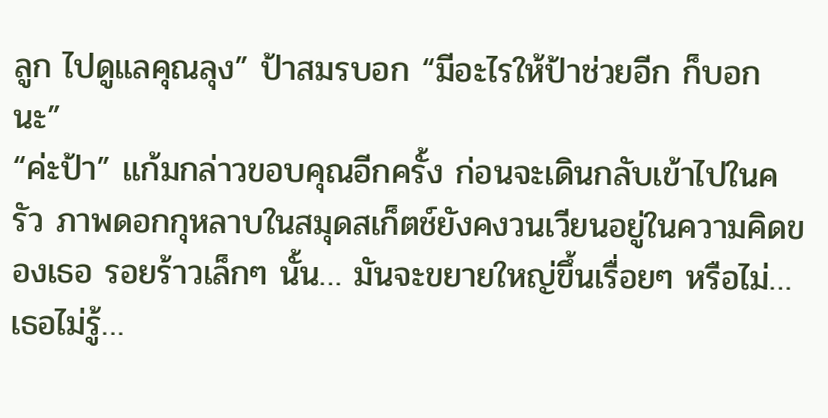ลูก ไปดูแลคุณลุง” ป้าสมรบอก “มีอะไรให้ป้าช่วยอีก ก็บอกนะ”
“ค่ะป้า” แก้มกล่าวขอบคุณอีกครั้ง ก่อนจะเดินกลับเข้าไปในครัว ภาพดอกกุหลาบในสมุดสเก็ตช์ยังคงวนเวียนอยู่ในความคิดของเธอ รอยร้าวเล็กๆ นั้น… มันจะขยายใหญ่ขึ้นเรื่อยๆ หรือไม่… เธอไม่รู้…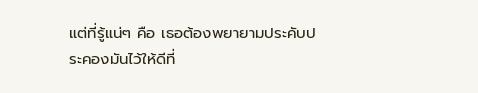แต่ที่รู้แน่ๆ คือ เธอต้องพยายามประคับประคองมันไว้ให้ดีที่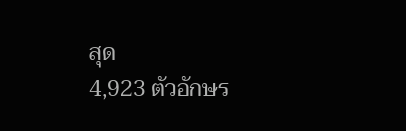สุด
4,923 ตัวอักษร